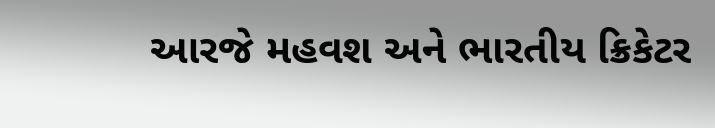આરજે મહવશ અને ભારતીય ક્રિકેટર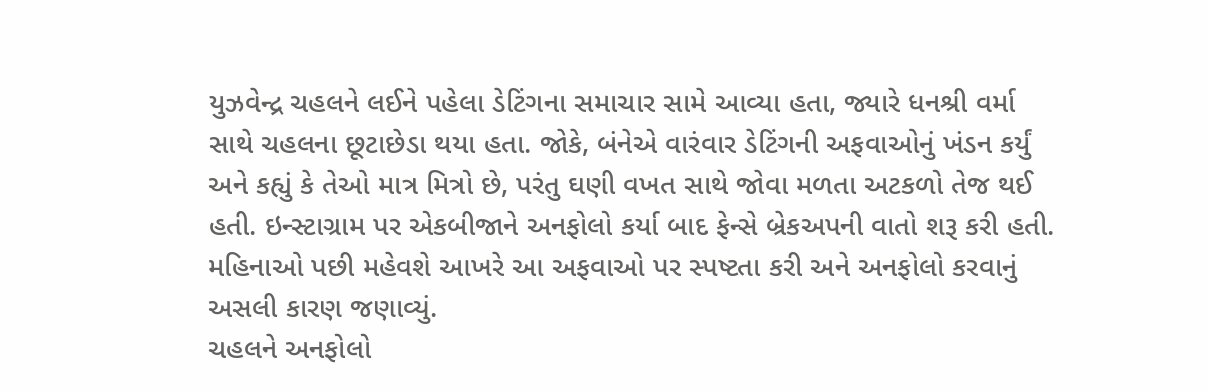યુઝવેન્દ્ર ચહલને લઈને પહેલા ડેટિંગના સમાચાર સામે આવ્યા હતા, જ્યારે ધનશ્રી વર્મા સાથે ચહલના છૂટાછેડા થયા હતા. જોકે, બંનેએ વારંવાર ડેટિંગની અફવાઓનું ખંડન કર્યું અને કહ્યું કે તેઓ માત્ર મિત્રો છે, પરંતુ ઘણી વખત સાથે જોવા મળતા અટકળો તેજ થઈ હતી. ઇન્સ્ટાગ્રામ પર એકબીજાને અનફોલો કર્યા બાદ ફેન્સે બ્રેકઅપની વાતો શરૂ કરી હતી. મહિનાઓ પછી મહેવશે આખરે આ અફવાઓ પર સ્પષ્ટતા કરી અને અનફોલો કરવાનું અસલી કારણ જણાવ્યું.
ચહલને અનફોલો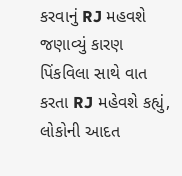કરવાનું RJ મહવશે જણાવ્યું કારણ
પિંકવિલા સાથે વાત કરતા RJ મહેવશે કહ્યું, લોકોની આદત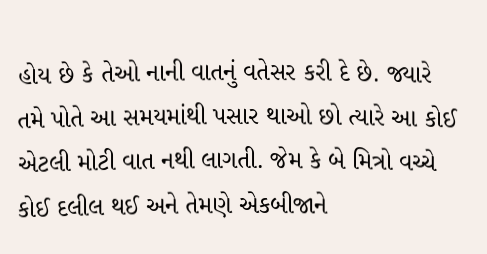હોય છે કે તેઓ નાની વાતનું વતેસર કરી દે છે. જ્યારે તમે પોતે આ સમયમાંથી પસાર થાઓ છો ત્યારે આ કોઈ એટલી મોટી વાત નથી લાગતી. જેમ કે બે મિત્રો વચ્ચે કોઈ દલીલ થઈ અને તેમણે એકબીજાને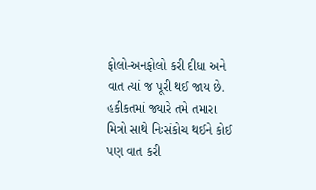ફોલો-અનફોલો કરી દીધા અને વાત ત્યાં જ પૂરી થઈ જાય છે. હકીકતમાં જ્યારે તમે તમારા મિત્રો સાથે નિઃસંકોચ થઈને કોઈ પણ વાત કરી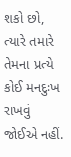શકો છો, ત્યારે તમારે તેમના પ્રત્યે કોઈ મનદુઃખ રાખવું જોઈએ નહીં.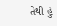તેથી હું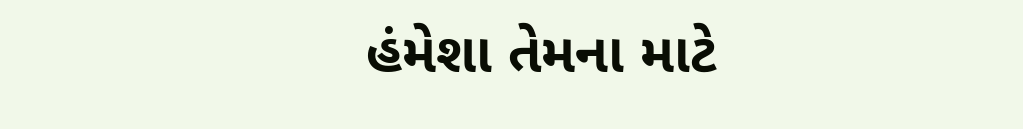હંમેશા તેમના માટે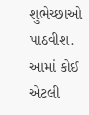શુભેચ્છાઓ પાઠવીશ. આમાં કોઈ એટલી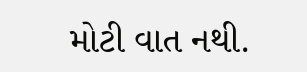મોટી વાત નથી.